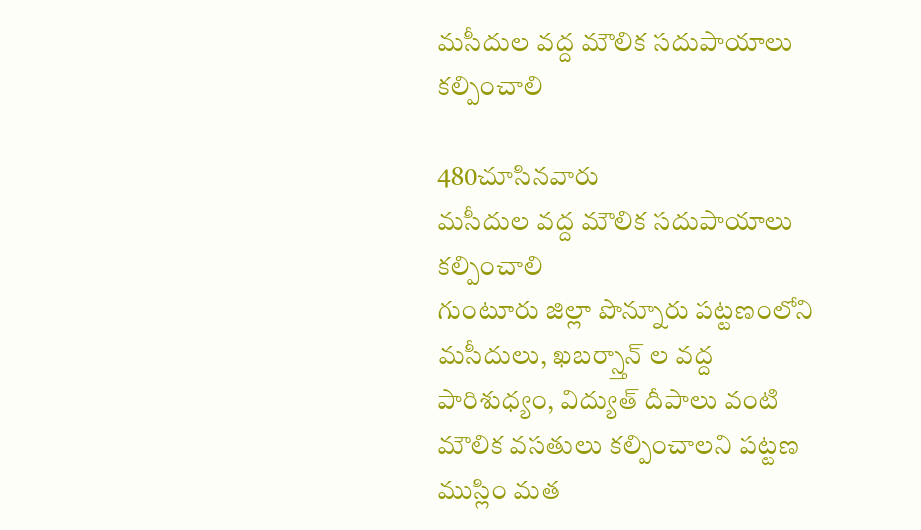మసీదుల వద్ద మౌలిక సదుపాయాలు కల్పించాలి

480చూసినవారు
మసీదుల వద్ద మౌలిక సదుపాయాలు కల్పించాలి
గుంటూరు జిల్లా పొన్నూరు పట్టణంలోని మసీదులు, ఖబర్స్తాన్ ల వద్ద పారిశుధ్యం, విద్యుత్ దీపాలు వంటి మౌలిక వసతులు కల్పించాలని పట్టణ ముస్లిం మత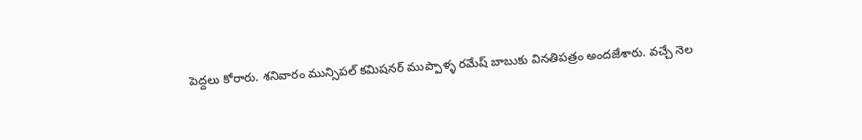పెద్దలు కోరారు. శనివారం మున్సిపల్ కమిషనర్ ముప్పాళ్ళ రమేష్ బాబుకు వినతిపత్రం అందజేశారు. వచ్చే నెల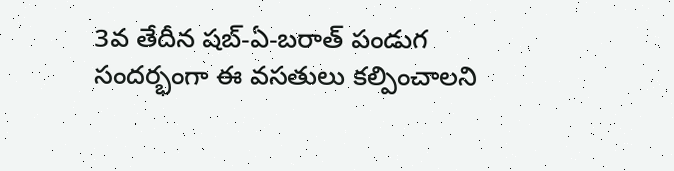3వ తేదీన షబ్-ఏ-బరాత్ పండుగ సందర్భంగా ఈ వసతులు కల్పించాలని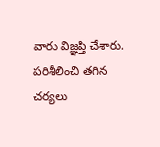వారు విజ్ఞప్తి చేశారు. పరిశీలించి తగిన చర్యలు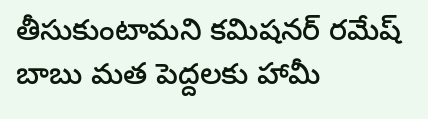తీసుకుంటామని కమిషనర్ రమేష్ బాబు మత పెద్దలకు హామీ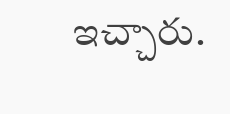ఇచ్చారు.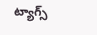ట్యాగ్స్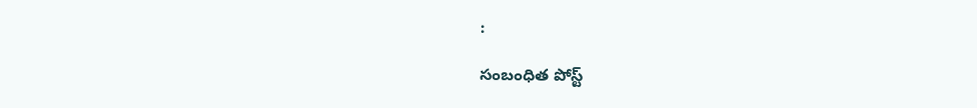:

సంబంధిత పోస్ట్